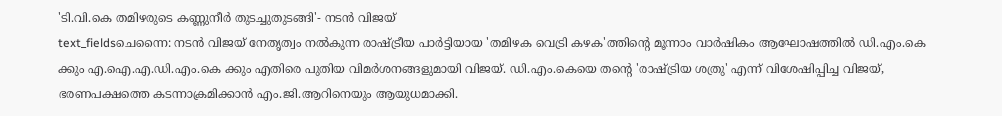'ടി.വി.കെ തമിഴരുടെ കണ്ണുനീർ തുടച്ചുതുടങ്ങി'- നടൻ വിജയ്
text_fieldsചെന്നൈ: നടൻ വിജയ് നേതൃത്വം നൽകുന്ന രാഷ്ട്രീയ പാർട്ടിയായ 'തമിഴക വെട്രി കഴക'ത്തിന്റെ മൂന്നാം വാർഷികം ആഘോഷത്തിൽ ഡി.എം.കെ ക്കും എ.ഐ.എ.ഡി.എം.കെ ക്കും എതിരെ പുതിയ വിമർശനങ്ങളുമായി വിജയ്. ഡി.എം.കെയെ തന്റെ 'രാഷ്ട്രിയ ശത്രു' എന്ന് വിശേഷിപ്പിച്ച വിജയ്, ഭരണപക്ഷത്തെ കടന്നാക്രമിക്കാൻ എം.ജി.ആറിനെയും ആയുധമാക്കി.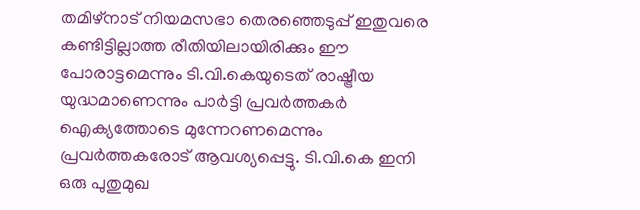തമിഴ്നാട് നിയമസഭാ തെരഞ്ഞെടുപ്പ് ഇതുവരെ കണ്ടിട്ടില്ലാത്ത രീതിയിലായിരിക്കും ഈ പോരാട്ടമെന്നും ടി.വി.കെയുടെത് രാഷ്ട്രീയ യുദ്ധമാണെന്നും പാർട്ടി പ്രവർത്തകർ ഐക്യത്തോടെ മുന്നേറണമെന്നും പ്രവർത്തകരോട് ആവശ്യപ്പെട്ടു. ടി.വി.കെ ഇനി ഒരു പുതുമുഖ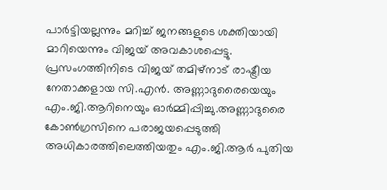പാർട്ടിയല്ലന്നും മറിച്ച് ജനങ്ങളുടെ ശക്തിയായി മാറിയെന്നും വിജയ് അവകാശപ്പെട്ടു.
പ്രസംഗത്തിനിടെ വിജയ് തമിഴ്നാട് രാഷ്ട്രീയ നേതാക്കളായ സി.എൻ. അണ്ണാദുരൈയെയും എം.ജി.ആറിനെയും ഓർമ്മിപ്പിച്ചു.അണ്ണാദുരൈ കോൺഗ്രസിനെ പരാജയപ്പെടുത്തി അധികാരത്തിലെത്തിയതും എം.ജി.ആർ പുതിയ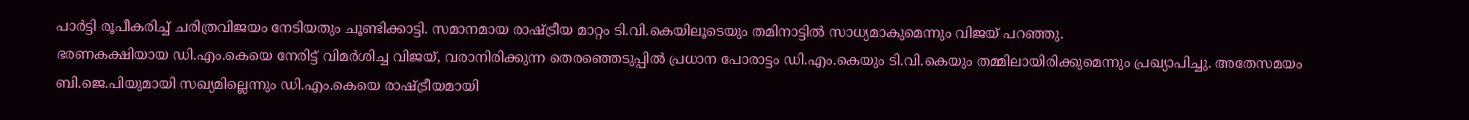പാർട്ടി രൂപീകരിച്ച് ചരിത്രവിജയം നേടിയതും ചൂണ്ടിക്കാട്ടി. സമാനമായ രാഷ്ട്രീയ മാറ്റം ടി.വി.കെയിലൂടെയും തമിനാട്ടിൽ സാധ്യമാകുമെന്നും വിജയ് പറഞ്ഞു.
ഭരണകക്ഷിയായ ഡി.എം.കെയെ നേരിട്ട് വിമർശിച്ച വിജയ്, വരാനിരിക്കുന്ന തെരഞ്ഞെടുപ്പിൽ പ്രധാന പോരാട്ടം ഡി.എം.കെയും ടി.വി.കെയും തമ്മിലായിരിക്കുമെന്നും പ്രഖ്യാപിച്ചു. അതേസമയം ബി.ജെ.പിയുമായി സഖ്യമില്ലെന്നും ഡി.എം.കെയെ രാഷ്ട്രീയമായി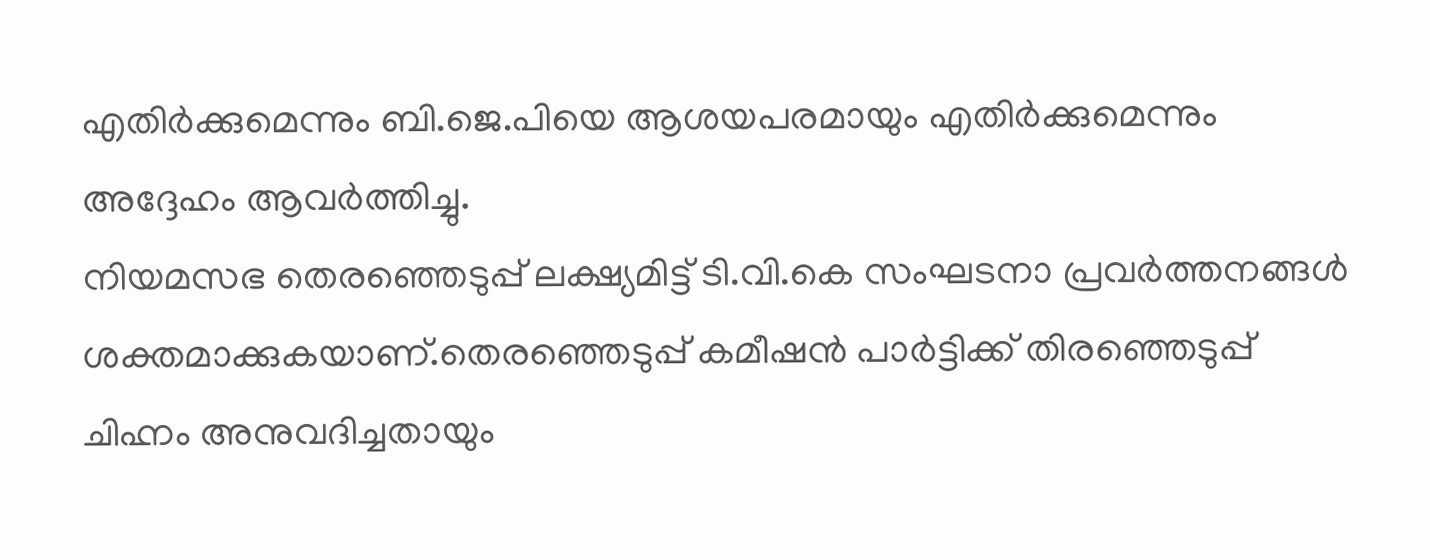എതിർക്കുമെന്നും ബി.ജെ.പിയെ ആശയപരമായും എതിർക്കുമെന്നും അദ്ദേഹം ആവർത്തിച്ചു.
നിയമസഭ തെരഞ്ഞെടുപ്പ് ലക്ഷ്യമിട്ട് ടി.വി.കെ സംഘടനാ പ്രവർത്തനങ്ങൾ ശക്തമാക്കുകയാണ്.തെരഞ്ഞെടുപ്പ് കമീഷൻ പാർട്ടിക്ക് തിരഞ്ഞെടുപ്പ് ചിഹ്നം അനുവദിച്ചതായും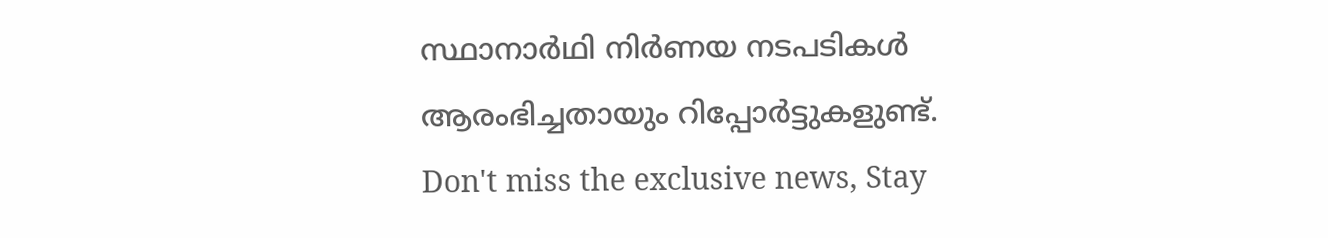സ്ഥാനാർഥി നിർണയ നടപടികൾ ആരംഭിച്ചതായും റിപ്പോർട്ടുകളുണ്ട്.
Don't miss the exclusive news, Stay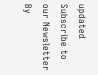updated
Subscribe to our Newsletter
By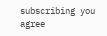subscribing you agree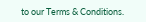to our Terms & Conditions.